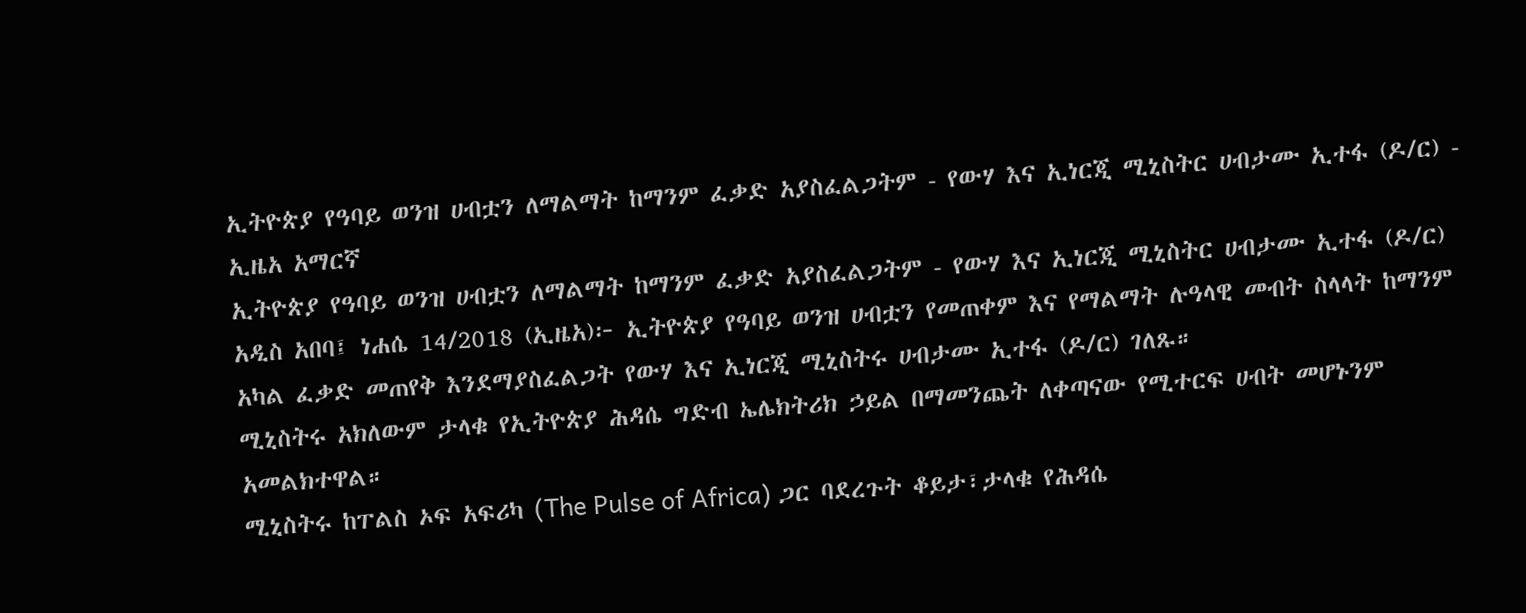ኢትዮጵያ የዓባይ ወንዝ ሀብቷን ለማልማት ከማንም ፈቃድ አያስፈልጋትም - የውሃ እና ኢነርጂ ሚኒስትር ሀብታሙ ኢተፋ (ዶ/ር) - ኢዜአ አማርኛ
ኢትዮጵያ የዓባይ ወንዝ ሀብቷን ለማልማት ከማንም ፈቃድ አያስፈልጋትም - የውሃ እና ኢነርጂ ሚኒስትር ሀብታሙ ኢተፋ (ዶ/ር)
አዲስ አበባ፤ ነሐሴ 14/2018 (ኢዜአ)፦ ኢትዮጵያ የዓባይ ወንዝ ሀብቷን የመጠቀም እና የማልማት ሉዓላዊ መብት ስላላት ከማንም አካል ፈቃድ መጠየቅ እንደማያስፈልጋት የውሃ እና ኢነርጂ ሚኒስትሩ ሀብታሙ ኢተፋ (ዶ/ር) ገለጹ።
ሚኒስትሩ አክለውም ታላቁ የኢትዮጵያ ሕዳሴ ግድብ ኤሌክትሪክ ኃይል በማመንጨት ለቀጣናው የሚተርፍ ሀብት መሆኑንም አመልክተዋል።
ሚኒስትሩ ከፐልስ ኦፍ አፍሪካ (The Pulse of Africa) ጋር ባደረጉት ቆይታ፣ታላቁ የሕዳሴ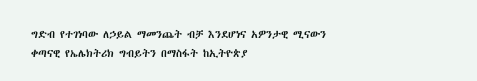ግድብ የተገነባው ለኃይል ማመንጨት ብቻ እንደሆነና አዎንታዊ ሚናውን ቀጣናዊ የኤሌክትሪክ ግብይትን በማስፋት ከኢትዮጵያ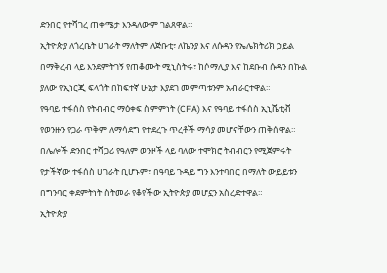ድንበር የተሻገረ ጠቀሜታ እንዳለውም ገልጸዋል።
ኢትዮጵያ ለጎረቤት ሀገራት ማለትም ለጅቡቲ፣ ለኬንያ እና ለሱዳን የኤሌክትሪክ ኃይል በማቅረብ ላይ እንደምትገኝ የጠቆሙት ሚኒስትሩ፣ ከሶማሊያ እና ከደቡብ ሱዳን በኩል ያለው የኢነርጂ ፍላጎት በከፍተኛ ሁኔታ እያደገ መምጣቱንም አብራርተዋል።
የዓባይ ተፋሰስ የትብብር ማዕቀፍ ስምምነት (CFA) እና የዓባይ ተፋሰስ ኢኒሼቲቭ የወንዙን የጋራ ጥቅም ለማሳደግ የተደረጉ ጥረቶች ማሳያ መሆናቸውን ጠቅሰዋል።
በሌሎች ድንበር ተሻጋሪ የዓለም ወንዞች ላይ ባለው ተሞክሮ ትብብርን የሚጀምሩት የታችኛው ተፋሰስ ሀገራት ቢሆኑም፣ በዓባይ ጉዳይ ግን እንተባበር በማለት ውይይቱን በግንባር ቀደምትነት ስትመራ የቆየችው ኢትዮጵያ መሆኗን አስረድተዋል።
ኢትዮጵያ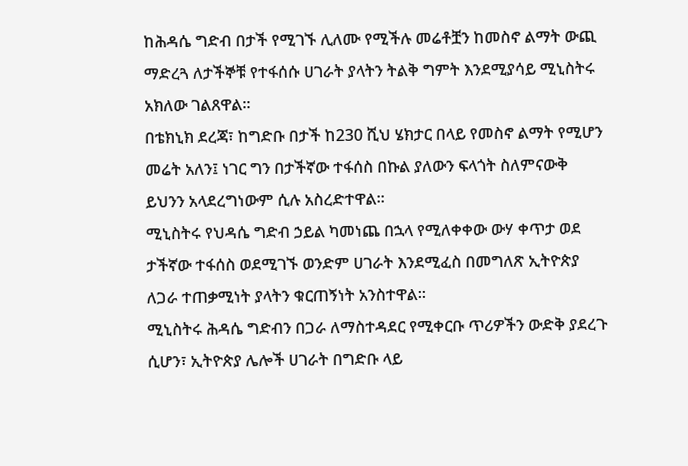ከሕዳሴ ግድብ በታች የሚገኙ ሊለሙ የሚችሉ መሬቶቿን ከመስኖ ልማት ውጪ ማድረጓ ለታችኞቹ የተፋሰሱ ሀገራት ያላትን ትልቅ ግምት እንደሚያሳይ ሚኒስትሩ አክለው ገልጸዋል።
በቴክኒክ ደረጃ፣ ከግድቡ በታች ከ230 ሺህ ሄክታር በላይ የመስኖ ልማት የሚሆን መሬት አለን፤ ነገር ግን በታችኛው ተፋሰስ በኩል ያለውን ፍላጎት ስለምናውቅ ይህንን አላደረግነውም ሲሉ አስረድተዋል።
ሚኒስትሩ የህዳሴ ግድብ ኃይል ካመነጨ በኋላ የሚለቀቀው ውሃ ቀጥታ ወደ ታችኛው ተፋሰስ ወደሚገኙ ወንድም ሀገራት እንደሚፈስ በመግለጽ ኢትዮጵያ ለጋራ ተጠቃሚነት ያላትን ቁርጠኝነት አንስተዋል።
ሚኒስትሩ ሕዳሴ ግድብን በጋራ ለማስተዳደር የሚቀርቡ ጥሪዎችን ውድቅ ያደረጉ ሲሆን፣ ኢትዮጵያ ሌሎች ሀገራት በግድቡ ላይ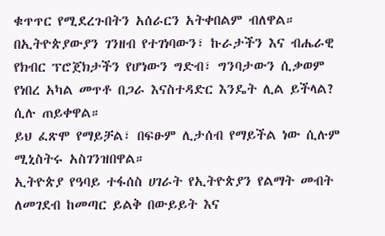ቁጥጥር የሚደረጉበትን አሰራርን አትቀበልም ብለዋል።
በኢትዮጵያውያን ገንዘብ የተገነባውን፣ ኩራታችን እና ብሔራዊ የክብር ፕሮጀክታችን የሆነውን ግድብ፣ ግንባታውን ሲቃወም የነበረ አካል መጥቶ በጋራ እናስተዳድር እንዴት ሊል ይችላል? ሲሉ ጠይቀዋል።
ይህ ፈጽሞ የማይቻል፣ በፍፁም ሊታሰብ የማይችል ነው ሲሉም ሚኒስትሩ አስገንዝበዋል።
ኢትዮጵያ የዓባይ ተፋሰስ ሀገራት የኢትዮጵያን የልማት መብት ለመገደብ ከመጣር ይልቅ በውይይት እና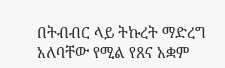በትብብር ላይ ትኩረት ማድረግ አለባቸው የሚል የጸና አቋም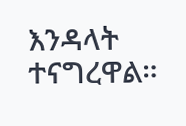እንዳላት ተናግረዋል።